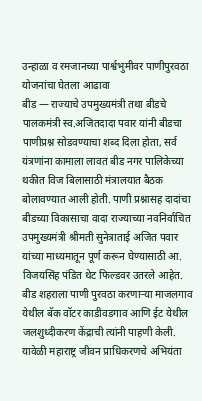उन्हाळा व रमजानच्या पार्श्वभुमीवर पाणीपुरवठा योजनांचा घेतला आढावा
बीड — राज्याचे उपमुख्यमंत्री तथा बीडचे पालकमंत्री स्व.अजितदादा पवार यांनी बीडचा पाणीप्रश्न सोडवण्याचा शब्द दिला होता, सर्व यंत्रणांना कामाला लावत बीड नगर पालिकेच्या थकीत विज बिलासाठी मंत्रालयात बैठक बोलावण्यात आली होती. पाणी प्रश्नासह दादांचा बीडच्या विकासाचा वादा राज्याच्या नवनिर्वाचित उपमुख्यमंत्री श्रीमती सुनेत्राताई अजित पवार यांच्या माध्यमातून पूर्ण करून घेण्यासाठी आ. विजयसिंह पंडित थेट फिल्डवर उतरले आहेत. बीड शहराला पाणी पुरवठा करणाऱ्या माजलगाव येथील बॅक वॉटर काडीवडगाव आणि ईट येथील जलशुध्दीकरण केंद्राची त्यांनी पाहणी केली. यावेळी महाराष्ट्र जीवन प्राधिकरणचे अभियंता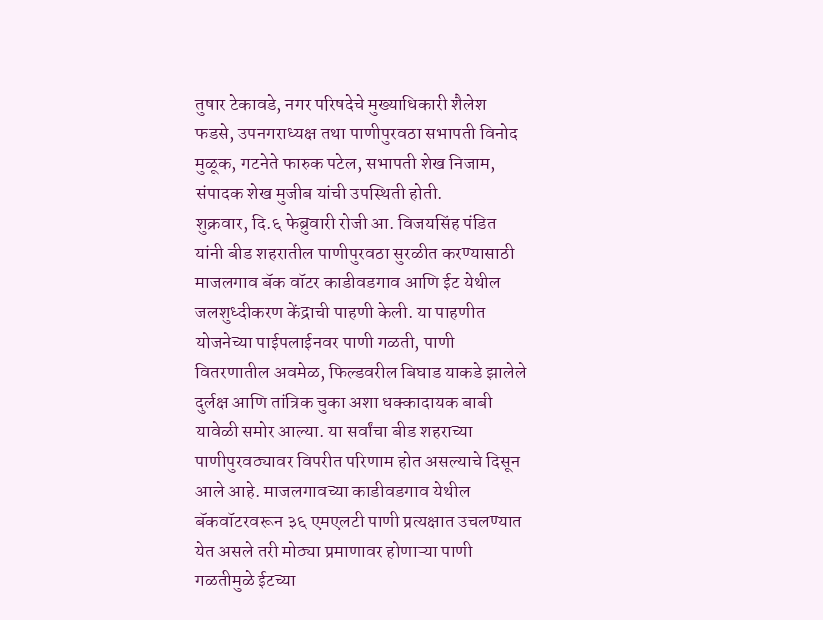तुषार टेकावडे, नगर परिषदेचे मुख्याधिकारी शैलेश फडसे, उपनगराध्यक्ष तथा पाणीपुरवठा सभापती विनोद मुळूक, गटनेते फारुक पटेल, सभापती शेख निजाम, संपादक शेख मुजीब यांची उपस्थिती होती.
शुक्रवार, दि.६ फेब्रुवारी रोजी आ. विजयसिंह पंडित यांनी बीड शहरातील पाणीपुरवठा सुरळीत करण्यासाठी माजलगाव बॅक वॉटर काडीवडगाव आणि ईट येथील जलशुध्दीकरण केंद्राची पाहणी केली. या पाहणीत योजनेच्या पाईपलाईनवर पाणी गळती, पाणी वितरणातील अवमेळ, फिल्डवरील बिघाड याकडे झालेले दुर्लक्ष आणि तांत्रिक चुका अशा धक्कादायक बाबी यावेळी समोर आल्या. या सर्वांचा बीड शहराच्या पाणीपुरवठ्यावर विपरीत परिणाम होत असल्याचे दिसून आले आहे. माजलगावच्या काडीवडगाव येथील बॅकवॉटरवरून ३६ एमएलटी पाणी प्रत्यक्षात उचलण्यात येत असले तरी मोठ्या प्रमाणावर होणाऱ्या पाणी गळतीमुळे ईटच्या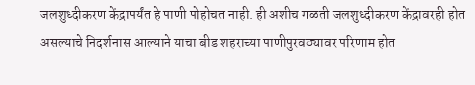जलशुध्दीकरण केंद्रापर्यंत हे पाणी पोहोचत नाही. ही अशीच गळती जलशुध्दीकरण केंद्रावरही होत असल्याचे निदर्शनास आल्याने याचा बीड शहराच्या पाणीपुरवठ्यावर परिणाम होत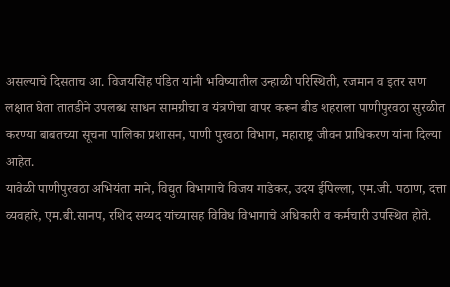असल्याचे दिसताच आ. विजयसिंह पंडित यांनी भविष्यातील उन्हाळी परिस्थिती, रजमान व इतर सण लक्षात घेता तातडीने उपलब्ध साधन सामग्रीचा व यंत्रणेचा वापर करून बीड शहराला पाणीपुरवठा सुरळीत करण्या बाबतच्या सूचना पालिका प्रशासन, पाणी पुरवठा विभाग, महाराष्ट्र जीवन प्राधिकरण यांना दिल्या आहेत.
यावेळी पाणीपुरवठा अभियंता माने, विद्युत विभागाचे विजय गाडेकर, उदय ईपिल्ला, एम.जी. पठाण, दत्ता व्यवहारे, एम.बी.सानप, रशिद सय्यद यांच्यासह विविध विभागाचे अधिकारी व कर्मचारी उपस्थित होते.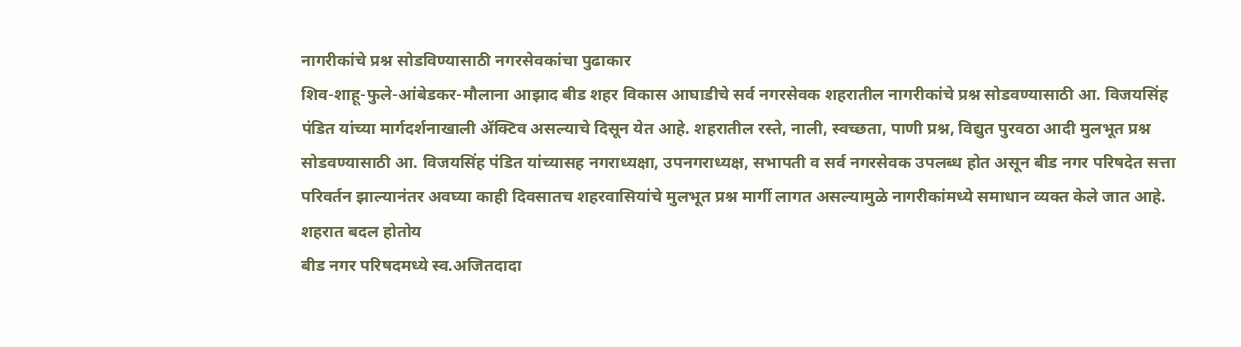नागरीकांचे प्रश्न सोडविण्यासाठी नगरसेवकांचा पुढाकार
शिव-शाहू-फुले-आंबेडकर-मौलाना आझाद बीड शहर विकास आघाडीचे सर्व नगरसेवक शहरातील नागरीकांचे प्रश्न सोडवण्यासाठी आ. विजयसिंह पंडित यांच्या मार्गदर्शनाखाली ॲक्टिव असल्याचे दिसून येत आहे. शहरातील रस्ते, नाली, स्वच्छता, पाणी प्रश्न, विद्युत पुरवठा आदी मुलभूत प्रश्न सोडवण्यासाठी आ. विजयसिंह पंडित यांच्यासह नगराध्यक्षा, उपनगराध्यक्ष, सभापती व सर्व नगरसेवक उपलब्ध होत असून बीड नगर परिषदेत सत्ता परिवर्तन झाल्यानंतर अवघ्या काही दिवसातच शहरवासियांचे मुलभूत प्रश्न मार्गी लागत असल्यामुळे नागरीकांमध्ये समाधान व्यक्त केले जात आहे.
शहरात बदल होतोय
बीड नगर परिषदमध्ये स्व.अजितदादा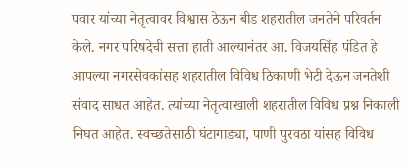पवार यांच्या नेतृत्वावर विश्वास ठेऊन बीड शहरातील जनतेने परिवर्तन केले. नगर परिषदेची सत्ता हाती आल्यानंतर आ. विजयसिंह पंडित हे आपल्या नगरसेवकांसह शहरातील विविध ठिकाणी भेटी देऊन जनतेशी संवाद साधत आहेत. त्यांच्या नेतृत्वाखाली शहरातील विविध प्रश्न निकाली निघत आहेत. स्वच्छतेसाठी घंटागाड्या, पाणी पुरवठा यांसह विविध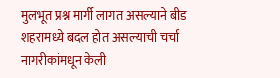मुलभूत प्रश्न मार्गी लागत असल्याने बीड शहरामध्ये बदल होत असल्याची चर्चा नागरीकांमधून केली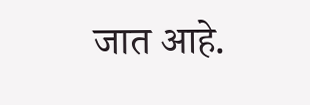जात आहे.